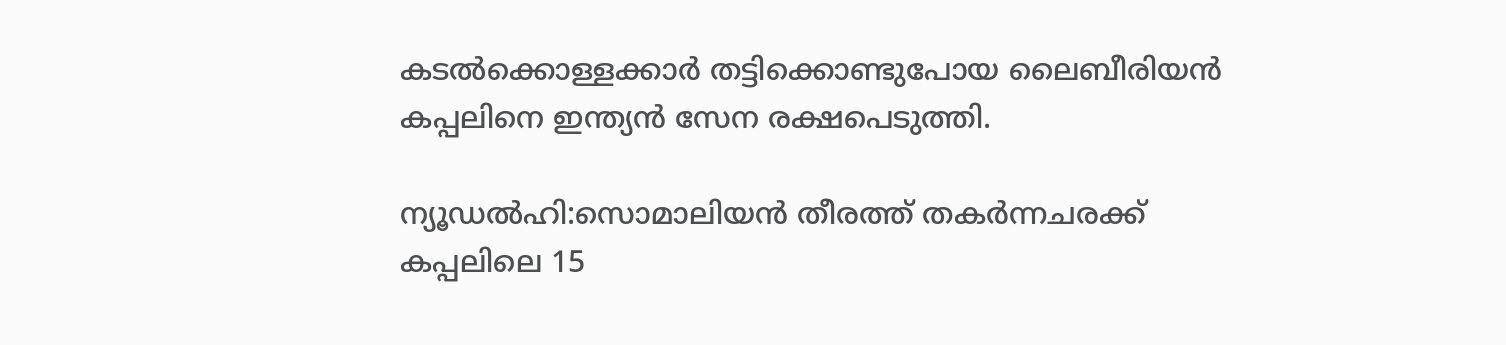കടൽക്കൊള്ളക്കാർ തട്ടിക്കൊണ്ടുപോയ ലൈബീരിയൻ കപ്പലിനെ ഇന്ത്യൻ സേന രക്ഷപെടുത്തി.

ന്യൂഡൽഹി:സൊമാലിയൻ തീരത്ത് തകർന്നചരക്ക് കപ്പലിലെ 15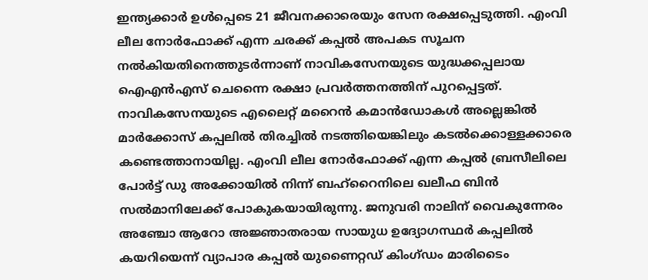ഇന്ത്യക്കാർ ഉൾപ്പെടെ 21 ജീവനക്കാരെയും സേന രക്ഷപ്പെടുത്തി. എംവി ലീല നോർഫോക്ക് എന്ന ചരക്ക് കപ്പൽ അപകട സൂചന നൽകിയതിനെത്തുടർന്നാണ് നാവികസേനയുടെ യുദ്ധക്കപ്പലായ ഐഎൻഎസ് ചെന്നൈ രക്ഷാ പ്രവർത്തനത്തിന് പുറപ്പെട്ടത്. നാവികസേനയുടെ എലൈറ്റ് മറൈൻ കമാൻഡോകൾ അല്ലെങ്കിൽ മാർക്കോസ് കപ്പലിൽ തിരച്ചിൽ നടത്തിയെങ്കിലും കടൽക്കൊള്ളക്കാരെ കണ്ടെത്താനായില്ല. എംവി ലീല നോർഫോക്ക് എന്ന കപ്പൽ ബ്രസീലിലെ പോർട്ട് ഡു അക്കോയിൽ നിന്ന് ബഹ്‌റൈനിലെ ഖലീഫ ബിൻ സൽമാനിലേക്ക് പോകുകയായിരുന്നു. ജനുവരി നാലിന് വൈകുന്നേരം അഞ്ചോ ആറോ അജ്ഞാതരായ സായുധ ഉദ്യോഗസ്ഥർ കപ്പലിൽ  കയറിയെന്ന് വ്യാപാര കപ്പൽ യുണൈറ്റഡ് കിംഗ്ഡം മാരിടൈം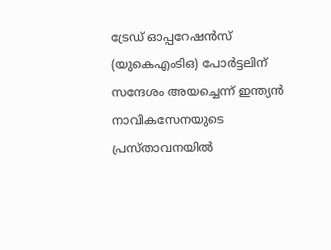ട്രേഡ് ഓപ്പറേഷൻസ് (യുകെഎംടിഒ) പോർട്ടലിന് സന്ദേശം അയച്ചെന്ന് ഇന്ത്യൻ നാവികസേനയുടെ പ്രസ്താവനയിൽ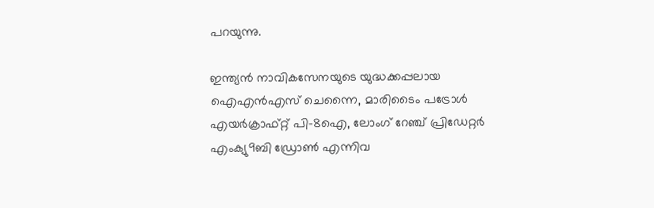പറയുന്നു.

ഇന്ത്യൻ നാവികസേനയുടെ യുദ്ധക്കപ്പലായ ഐഎൻഎസ് ചെന്നൈ, മാരിടൈം പട്രോൾ എയർക്രാഫ്റ്റ് പി-8ഐ, ലോംഗ് റേഞ്ച് പ്രിഡേറ്റർ എംക്യു9ബി ഡ്രോൺ എന്നിവ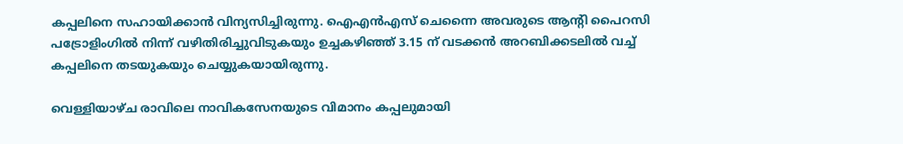കപ്പലിനെ സഹായിക്കാൻ വിന്യസിച്ചിരുന്നു. ഐ‌എൻ‌എസ് ചെന്നൈ അവരുടെ ആന്റി പൈറസി പട്രോളിംഗിൽ നിന്ന് വഴിതിരിച്ചുവിടുകയും ഉച്ചകഴിഞ്ഞ് 3.15 ന് വടക്കൻ അറബിക്കടലിൽ വച്ച് കപ്പലിനെ തടയുകയും ചെയ്യുകയായിരുന്നു.

വെള്ളിയാഴ്ച രാവിലെ നാവികസേനയുടെ വിമാനം കപ്പലുമായി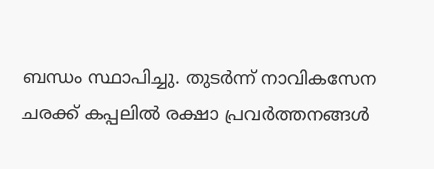ബന്ധം സ്ഥാപിച്ചു. തുടർന്ന് നാവികസേന ചരക്ക് കപ്പലിൽ രക്ഷാ പ്രവർത്തനങ്ങൾ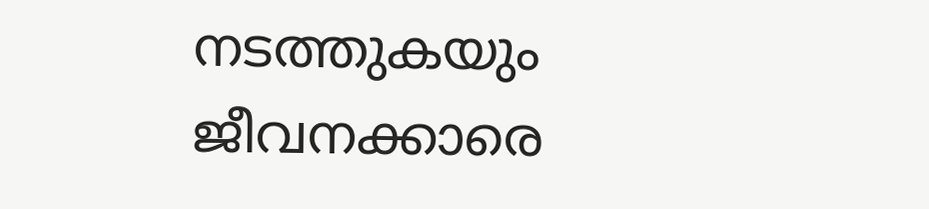നടത്തുകയും ജീവനക്കാരെ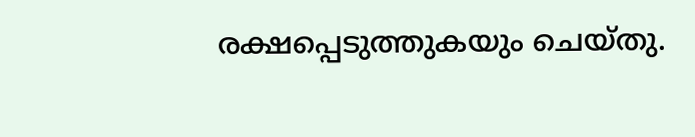രക്ഷപ്പെടുത്തുകയും ചെയ്തു.